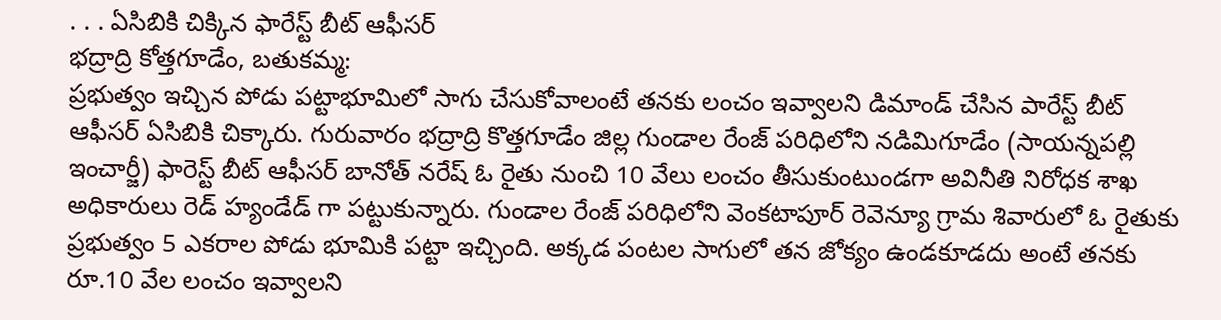. . . ఏసిబికి చిక్కిన ఫారేస్ట్ బీట్ ఆఫీసర్
భద్రాద్రి కోత్తగూడేం, బతుకమ్మ:
ప్రభుత్వం ఇచ్చిన పోడు పట్టాభూమిలో సాగు చేసుకోవాలంటే తనకు లంచం ఇవ్వాలని డిమాండ్ చేసిన పారేస్ట్ బీట్ ఆఫీసర్ ఏసిబికి చిక్కారు. గురువారం భద్రాద్రి కొత్తగూడేం జిల్ల గుండాల రేంజ్ పరిధిలోని నడిమిగూడేం (సాయన్నపల్లి ఇంచార్జీ) ఫారెస్ట్ బీట్ ఆఫీసర్ బానోత్ నరేష్ ఓ రైతు నుంచి 10 వేలు లంచం తీసుకుంటుండగా అవినీతి నిరోధక శాఖ అధికారులు రెడ్ హ్యండేడ్ గా పట్టుకున్నారు. గుండాల రేంజ్ పరిధిలోని వెంకటాపూర్ రెవెన్యూ గ్రామ శివారులో ఓ రైతుకు ప్రభుత్వం 5 ఎకరాల పోడు భూమికి పట్టా ఇచ్చింది. అక్కడ పంటల సాగులో తన జోక్యం ఉండకూడదు అంటే తనకు రూ.10 వేల లంచం ఇవ్వాలని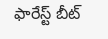ఫారేస్ట్ బీట్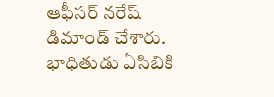ఆఫీసర్ నరేష్ డిమాండ్ చేశారు. భాధితుడు ఏసిబికి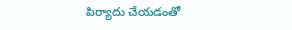పిర్యాదు చేయడంతో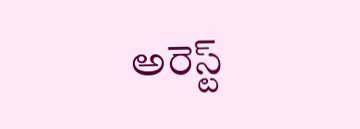అరెస్ట్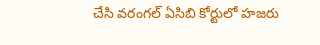చేసి వరంగల్ ఏసిబి కోర్టులో హజరు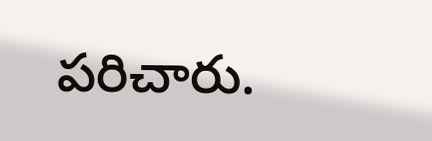పరిచారు.